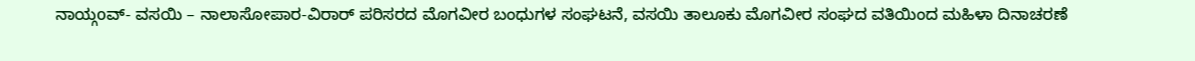ನಾಯ್ಗoವ್- ವಸಯಿ – ನಾಲಾಸೋಪಾರ-ವಿರಾರ್ ಪರಿಸರದ ಮೊಗವೀರ ಬಂಧುಗಳ ಸಂಘಟನೆ, ವಸಯಿ ತಾಲೂಕು ಮೊಗವೀರ ಸಂಘದ ವತಿಯಿಂದ ಮಹಿಳಾ ದಿನಾಚರಣೆ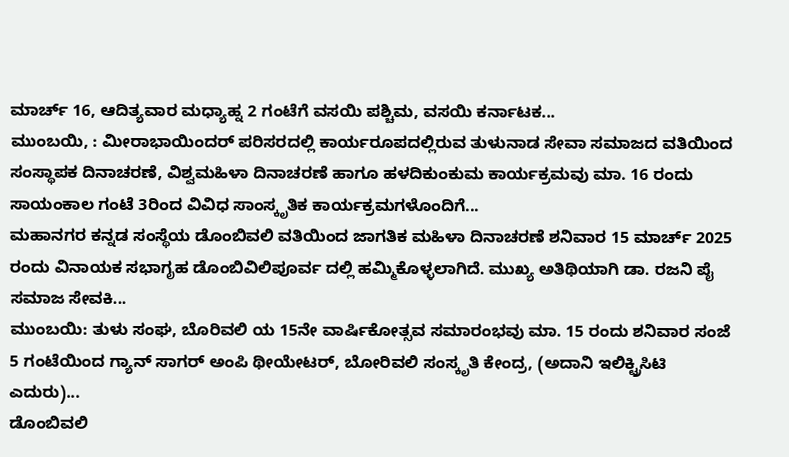ಮಾರ್ಚ್ 16, ಆದಿತ್ಯವಾರ ಮಧ್ಯಾಹ್ನ 2 ಗಂಟೆಗೆ ವಸಯಿ ಪಶ್ಚಿಮ, ವಸಯಿ ಕರ್ನಾಟಕ...
ಮುಂಬಯಿ, : ಮೀರಾಭಾಯಿಂದರ್ ಪರಿಸರದಲ್ಲಿ ಕಾರ್ಯರೂಪದಲ್ಲಿರುವ ತುಳುನಾಡ ಸೇವಾ ಸಮಾಜದ ವತಿಯಿಂದ ಸಂಸ್ಥಾಪಕ ದಿನಾಚರಣೆ, ವಿಶ್ವಮಹಿಳಾ ದಿನಾಚರಣೆ ಹಾಗೂ ಹಳದಿಕುಂಕುಮ ಕಾರ್ಯಕ್ರಮವು ಮಾ. 16 ರಂದು ಸಾಯಂಕಾಲ ಗಂಟೆ 3ರಿಂದ ವಿವಿಧ ಸಾಂಸ್ಕೃತಿಕ ಕಾರ್ಯಕ್ರಮಗಳೊಂದಿಗೆ...
ಮಹಾನಗರ ಕನ್ನಡ ಸಂಸ್ಥೆಯ ಡೊಂಬಿವಲಿ ವತಿಯಿಂದ ಜಾಗತಿಕ ಮಹಿಳಾ ದಿನಾಚರಣೆ ಶನಿವಾರ 15 ಮಾರ್ಚ್ 2025 ರಂದು ವಿನಾಯಕ ಸಭಾಗೃಹ ಡೊಂಬಿವಿಲಿಪೂರ್ವ ದಲ್ಲಿ ಹಮ್ಮಿಕೊಳ್ಳಲಾಗಿದೆ. ಮುಖ್ಯ ಅತಿಥಿಯಾಗಿ ಡಾ. ರಜನಿ ಪೈ ಸಮಾಜ ಸೇವಕಿ...
ಮುಂಬಯಿ: ತುಳು ಸಂಘ, ಬೊರಿವಲಿ ಯ 15ನೇ ವಾರ್ಷಿಕೋತ್ಸವ ಸಮಾರಂಭವು ಮಾ. 15 ರಂದು ಶನಿವಾರ ಸಂಜೆ 5 ಗಂಟೆಯಿಂದ ಗ್ಯಾನ್ ಸಾಗರ್ ಅಂಪಿ ಥೀಯೇಟರ್, ಬೋರಿವಲಿ ಸಂಸ್ಕೃತಿ ಕೇಂದ್ರ, (ಅದಾನಿ ಇಲಿಕ್ಟ್ರಿಸಿಟಿ ಎದುರು)...
ಡೊಂಬಿವಲಿ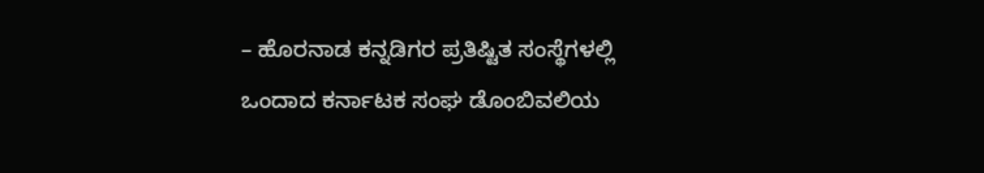– ಹೊರನಾಡ ಕನ್ನಡಿಗರ ಪ್ರತಿಷ್ಟಿತ ಸಂಸ್ಥೆಗಳಲ್ಲಿ ಒಂದಾದ ಕರ್ನಾಟಕ ಸಂಘ ಡೊಂಬಿವಲಿಯ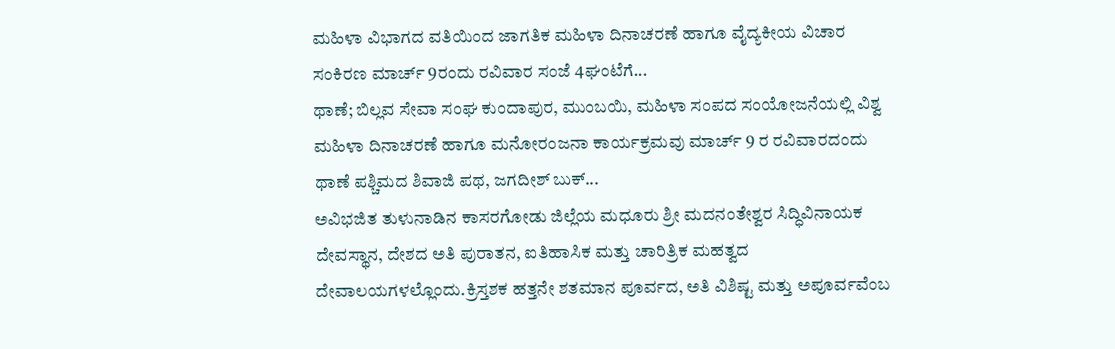ಮಹಿಳಾ ವಿಭಾಗದ ವತಿಯಿಂದ ಜಾಗತಿಕ ಮಹಿಳಾ ದಿನಾಚರಣೆ ಹಾಗೂ ವೈದ್ಯಕೀಯ ವಿಚಾರ ಸಂಕಿರಣ ಮಾರ್ಚ್ 9ರಂದು ರವಿವಾರ ಸಂಜೆ 4ಘಂಟೆಗೆ...
ಥಾಣೆ; ಬಿಲ್ಲವ ಸೇವಾ ಸಂಘ ಕುಂದಾಪುರ, ಮುಂಬಯಿ, ಮಹಿಳಾ ಸಂಪದ ಸಂಯೋಜನೆಯಲ್ಲಿ ವಿಶ್ವ ಮಹಿಳಾ ದಿನಾಚರಣೆ ಹಾಗೂ ಮನೋರಂಜನಾ ಕಾರ್ಯಕ್ರಮವು ಮಾರ್ಚ್ 9 ರ ರವಿವಾರದಂದು ಥಾಣೆ ಪಶ್ಚಿಮದ ಶಿವಾಜಿ ಪಥ, ಜಗದೀಶ್ ಬುಕ್...
ಅವಿಭಜಿತ ತುಳುನಾಡಿನ ಕಾಸರಗೋಡು ಜಿಲ್ಲೆಯ ಮಧೂರು ಶ್ರೀ ಮದನಂತೇಶ್ವರ ಸಿದ್ಧಿವಿನಾಯಕ ದೇವಸ್ಥಾನ, ದೇಶದ ಅತಿ ಪುರಾತನ, ಐತಿಹಾಸಿಕ ಮತ್ತು ಚಾರಿತ್ರಿಕ ಮಹತ್ವದ ದೇವಾಲಯಗಳಲ್ಲೊಂದು.ಕ್ರಿಸ್ತಶಕ ಹತ್ತನೇ ಶತಮಾನ ಪೂರ್ವದ, ಅತಿ ವಿಶಿಷ್ಟ ಮತ್ತು ಅಪೂರ್ವವೆಂಬ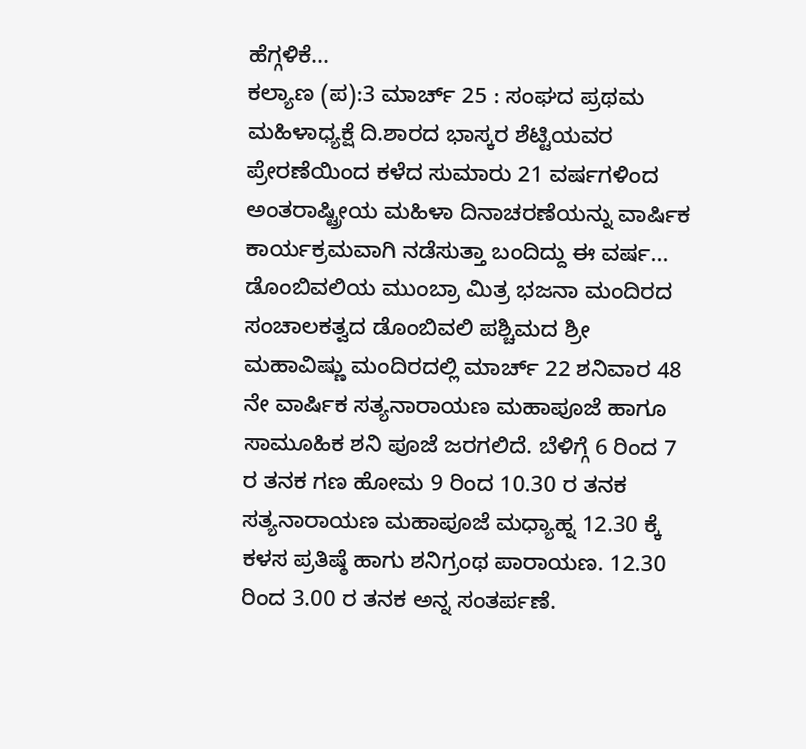ಹೆಗ್ಗಳಿಕೆ...
ಕಲ್ಯಾಣ (ಪ):3 ಮಾರ್ಚ್ 25 : ಸಂಘದ ಪ್ರಥಮ ಮಹಿಳಾಧ್ಯಕ್ಷೆ ದಿ.ಶಾರದ ಭಾಸ್ಕರ ಶೆಟ್ಟಿಯವರ ಪ್ರೇರಣೆಯಿಂದ ಕಳೆದ ಸುಮಾರು 21 ವರ್ಷಗಳಿಂದ ಅಂತರಾಷ್ಟ್ರೀಯ ಮಹಿಳಾ ದಿನಾಚರಣೆಯನ್ನು ವಾರ್ಷಿಕ ಕಾರ್ಯಕ್ರಮವಾಗಿ ನಡೆಸುತ್ತಾ ಬಂದಿದ್ದು ಈ ವರ್ಷ...
ಡೊಂಬಿವಲಿಯ ಮುಂಬ್ರಾ ಮಿತ್ರ ಭಜನಾ ಮಂದಿರದ ಸಂಚಾಲಕತ್ವದ ಡೊಂಬಿವಲಿ ಪಶ್ಚಿಮದ ಶ್ರೀ ಮಹಾವಿಷ್ಣು ಮಂದಿರದಲ್ಲಿ ಮಾರ್ಚ್ 22 ಶನಿವಾರ 48 ನೇ ವಾರ್ಷಿಕ ಸತ್ಯನಾರಾಯಣ ಮಹಾಪೂಜೆ ಹಾಗೂ ಸಾಮೂಹಿಕ ಶನಿ ಪೂಜೆ ಜರಗಲಿದೆ. ಬೆಳಿಗ್ಗೆ 6 ರಿಂದ 7 ರ ತನಕ ಗಣ ಹೋಮ 9 ರಿಂದ 10.30 ರ ತನಕ ಸತ್ಯನಾರಾಯಣ ಮಹಾಪೂಜೆ ಮಧ್ಯಾಹ್ನ 12.30 ಕ್ಕೆ ಕಳಸ ಪ್ರತಿಷ್ಠೆ ಹಾಗು ಶನಿಗ್ರಂಥ ಪಾರಾಯಣ. 12.30 ರಿಂದ 3.00 ರ ತನಕ ಅನ್ನ ಸಂತರ್ಪಣೆ.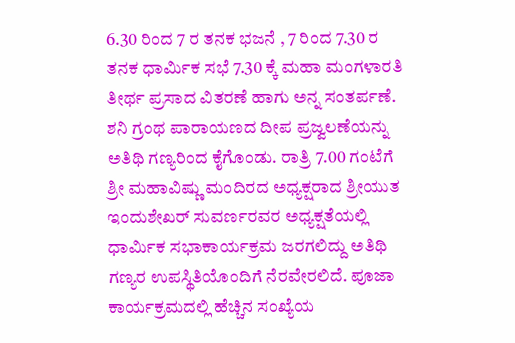6.30 ರಿಂದ 7 ರ ತನಕ ಭಜನೆ , 7 ರಿಂದ 7.30 ರ ತನಕ ಧಾರ್ಮಿಕ ಸಭೆ 7.30 ಕ್ಕೆ ಮಹಾ ಮಂಗಳಾರತಿ ತೀರ್ಥ ಪ್ರಸಾದ ವಿತರಣೆ ಹಾಗು ಅನ್ನ ಸಂತರ್ಪಣೆ. ಶನಿ ಗ್ರಂಥ ಪಾರಾಯಣದ ದೀಪ ಪ್ರಜ್ವಲಣೆಯನ್ನು ಅತಿಥಿ ಗಣ್ಯರಿಂದ ಕೈಗೊಂಡು. ರಾತ್ರಿ 7.00 ಗಂಟೆಗೆ ಶ್ರೀ ಮಹಾವಿಷ್ಣು ಮಂದಿರದ ಅಧ್ಯಕ್ಷರಾದ ಶ್ರೀಯುತ ಇಂದುಶೇಖರ್ ಸುವರ್ಣರವರ ಅಧ್ಯಕ್ಷತೆಯಲ್ಲಿ ಧಾರ್ಮಿಕ ಸಭಾಕಾರ್ಯಕ್ರಮ ಜರಗಲಿದ್ದು ಅತಿಥಿ ಗಣ್ಯರ ಉಪಸ್ಥಿತಿಯೊಂದಿಗೆ ನೆರವೇರಲಿದೆ. ಪೂಜಾ ಕಾರ್ಯಕ್ರಮದಲ್ಲಿ ಹೆಚ್ಚಿನ ಸಂಖ್ಯೆಯ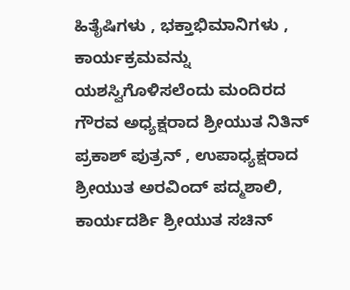ಹಿತೈಷಿಗಳು , ಭಕ್ತಾಭಿಮಾನಿಗಳು , ಕಾರ್ಯಕ್ರಮವನ್ನು ಯಶಸ್ವಿಗೊಳಿಸಲೆಂದು ಮಂದಿರದ ಗೌರವ ಅಧ್ಯಕ್ಷರಾದ ಶ್ರೀಯುತ ನಿತಿನ್ ಪ್ರಕಾಶ್ ಪುತ್ರನ್ , ಉಪಾಧ್ಯಕ್ಷರಾದ ಶ್ರೀಯುತ ಅರವಿಂದ್ ಪದ್ಮಶಾಲಿ, ಕಾರ್ಯದರ್ಶಿ ಶ್ರೀಯುತ ಸಚಿನ್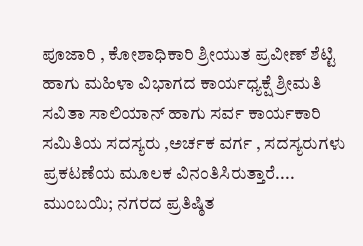ಪೂಜಾರಿ , ಕೋಶಾಧಿಕಾರಿ ಶ್ರೀಯುತ ಪ್ರವೀಣ್ ಶೆಟ್ಟಿ ಹಾಗು ಮಹಿಳಾ ವಿಭಾಗದ ಕಾರ್ಯಧ್ಯಕ್ಷೆ ಶ್ರೀಮತಿ ಸವಿತಾ ಸಾಲಿಯಾನ್ ಹಾಗು ಸರ್ವ ಕಾರ್ಯಕಾರಿ ಸಮಿತಿಯ ಸದಸ್ಯರು ,ಅರ್ಚಕ ವರ್ಗ , ಸದಸ್ಯರುಗಳು ಪ್ರಕಟಣೆಯ ಮೂಲಕ ವಿನಂತಿಸಿರುತ್ತಾರೆ....
ಮುಂಬಯಿ; ನಗರದ ಪ್ರತಿಷ್ಠಿತ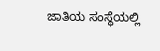ಜಾತಿಯ ಸಂಸ್ಥೆಯಲ್ಲಿ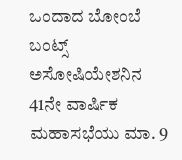ಒಂದಾದ ಬೋಂಬೆ ಬಂಟ್ಸ್ ಅಸೋಷಿಯೇಶನಿನ 41ನೇ ವಾರ್ಷಿಕ ಮಹಾಸಭೆಯು ಮಾ. 9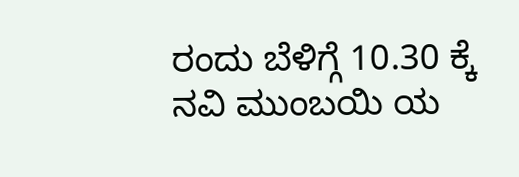ರಂದು ಬೆಳಿಗ್ಗೆ 10.30 ಕ್ಕೆ ನವಿ ಮುಂಬಯಿ ಯ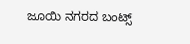ಜೂಯಿ ನಗರದ ಬಂಟ್ಸ್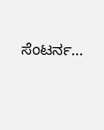ಸೆಂಟರ್ನ...